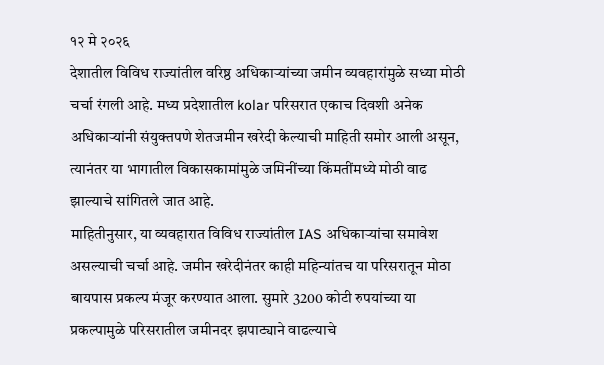१२ मे २०२६
देशातील विविध राज्यांतील वरिष्ठ अधिकाऱ्यांच्या जमीन व्यवहारांमुळे सध्या मोठी चर्चा रंगली आहे. मध्य प्रदेशातील kolar परिसरात एकाच दिवशी अनेक अधिकाऱ्यांनी संयुक्तपणे शेतजमीन खरेदी केल्याची माहिती समोर आली असून, त्यानंतर या भागातील विकासकामांमुळे जमिनींच्या किंमतींमध्ये मोठी वाढ झाल्याचे सांगितले जात आहे.
माहितीनुसार, या व्यवहारात विविध राज्यांतील IAS अधिकाऱ्यांचा समावेश असल्याची चर्चा आहे. जमीन खरेदीनंतर काही महिन्यांतच या परिसरातून मोठा बायपास प्रकल्प मंजूर करण्यात आला. सुमारे 3200 कोटी रुपयांच्या या प्रकल्पामुळे परिसरातील जमीनदर झपाट्याने वाढल्याचे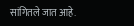सांगितले जात आहे.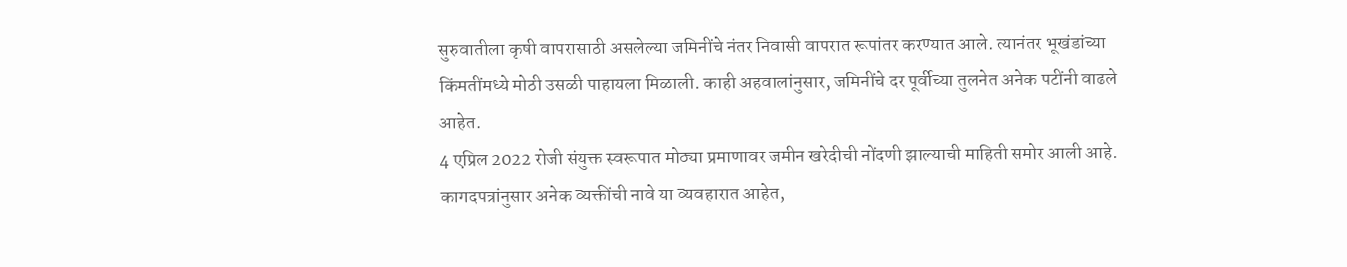सुरुवातीला कृषी वापरासाठी असलेल्या जमिनींचे नंतर निवासी वापरात रूपांतर करण्यात आले. त्यानंतर भूखंडांच्या किंमतींमध्ये मोठी उसळी पाहायला मिळाली. काही अहवालांनुसार, जमिनींचे दर पूर्वीच्या तुलनेत अनेक पटींनी वाढले आहेत.
4 एप्रिल 2022 रोजी संयुक्त स्वरूपात मोठ्या प्रमाणावर जमीन खरेदीची नोंदणी झाल्याची माहिती समोर आली आहे. कागदपत्रांनुसार अनेक व्यक्तींची नावे या व्यवहारात आहेत,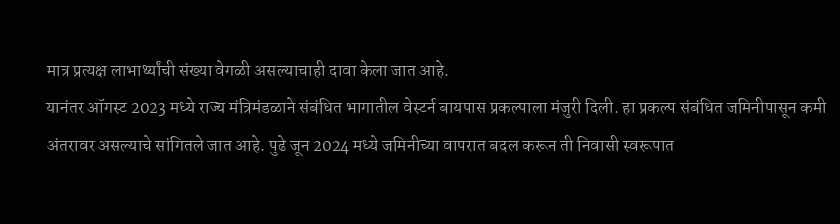मात्र प्रत्यक्ष लाभार्थ्यांची संख्या वेगळी असल्याचाही दावा केला जात आहे.
यानंतर ऑगस्ट 2023 मध्ये राज्य मंत्रिमंडळाने संबंधित भागातील वेस्टर्न बायपास प्रकल्पाला मंजुरी दिली. हा प्रकल्प संबंधित जमिनीपासून कमी अंतरावर असल्याचे सांगितले जात आहे. पुढे जून 2024 मध्ये जमिनीच्या वापरात बदल करून ती निवासी स्वरूपात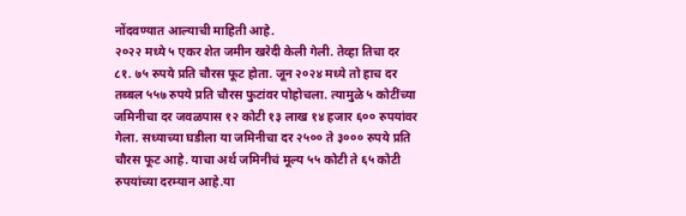नोंदवण्यात आल्याची माहिती आहे.
२०२२ मध्ये ५ एकर शेत जमीन खरेदी केली गेली. तेव्हा तिचा दर ८१. ७५ रुपये प्रति चौरस फूट होता. जून २०२४ मध्ये तो हाच दर तब्बल ५५७ रुपये प्रति चौरस फुटांवर पोहोचला. त्यामुळे ५ कोटींच्या जमिनीचा दर जवळपास १२ कोटी १३ लाख १४ हजार ६०० रुपयांवर गेला. सध्याच्या घडीला या जमिनीचा दर २५०० ते ३००० रुपये प्रति चौरस फूट आहे. याचा अर्थ जमिनीचं मूल्य ५५ कोटी ते ६५ कोटी रुपयांच्या दरम्यान आहे.या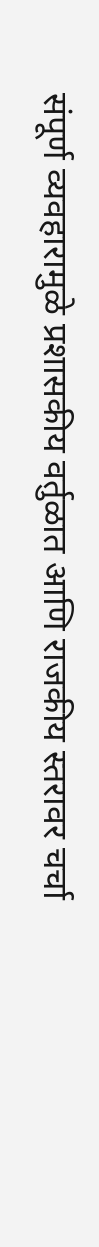संपूर्ण व्यवहारामुळे प्रशासकीय वर्तुळात आणि राजकीय स्तरावर चर्चा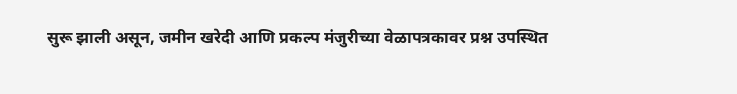सुरू झाली असून, जमीन खरेदी आणि प्रकल्प मंजुरीच्या वेळापत्रकावर प्रश्न उपस्थित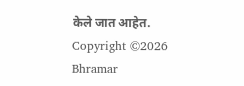केले जात आहेत.
Copyright ©2026 Bhramar